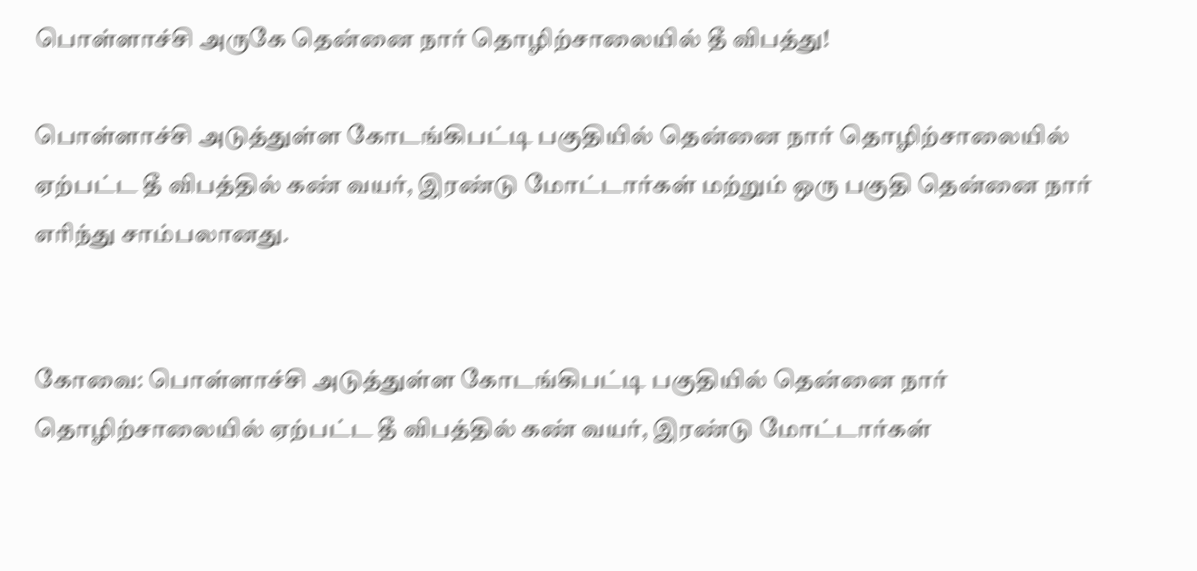பொள்ளாச்சி அருகே தென்னை நார் தொழிற்சாலையில் தீ விபத்து!

பொள்ளாச்சி அடுத்துள்ள கோடங்கிபட்டி பகுதியில் தென்னை நார் தொழிற்சாலையில் ஏற்பட்ட தீ விபத்தில் கண் வயர், இரண்டு மோட்டார்கள் மற்றும் ஒரு பகுதி தென்னை நார் எரிந்து சாம்பலானது.


கோவை: பொள்ளாச்சி அடுத்துள்ள கோடங்கிபட்டி பகுதியில் தென்னை நார் தொழிற்சாலையில் ஏற்பட்ட தீ விபத்தில் கண் வயர், இரண்டு மோட்டார்கள்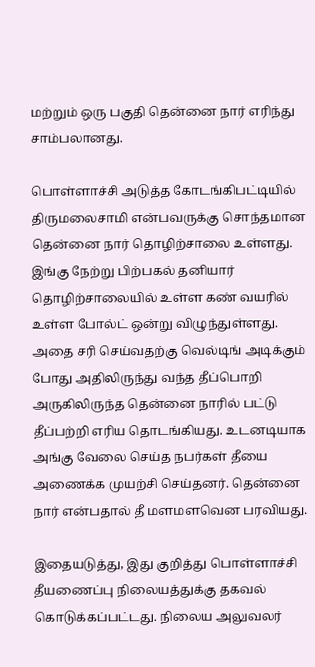மற்றும் ஒரு பகுதி தென்னை நார் எரிந்து சாம்பலானது.

பொள்ளாச்சி அடுத்த கோடங்கிபட்டியில் திருமலைசாமி என்பவருக்கு சொந்தமான தென்னை நார் தொழிற்சாலை உள்ளது. இங்கு நேற்று பிற்பகல் தனியார் தொழிற்சாலையில் உள்ள கண் வயரில் உள்ள போல்ட் ஒன்று விழுந்துள்ளது. அதை சரி செய்வதற்கு வெல்டிங் அடிக்கும் போது அதிலிருந்து வந்த தீப்பொறி அருகிலிருந்த தென்னை நாரில் பட்டு தீப்பற்றி எரிய தொடங்கியது. உடனடியாக அங்கு வேலை செய்த நபர்கள் தீயை அணைக்க முயற்சி செய்தனர். தென்னை நார் என்பதால் தீ மளமளவென பரவியது.

இதையடுத்து, இது குறித்து பொள்ளாச்சி தீயணைப்பு நிலையத்துக்கு தகவல் கொடுக்கப்பட்டது. நிலைய அலுவலர்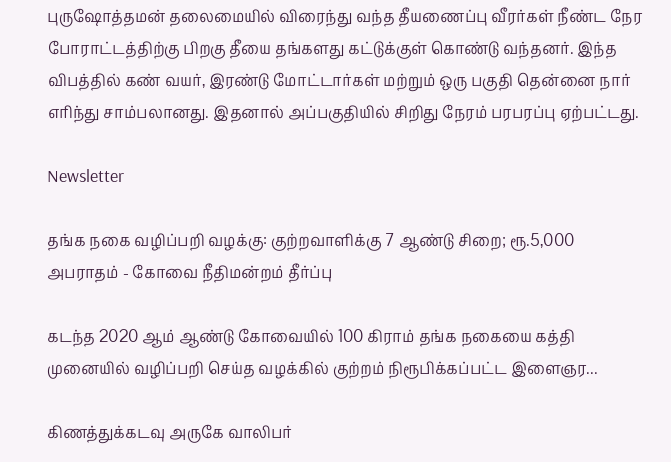புருஷோத்தமன் தலைமையில் விரைந்து வந்த தீயணைப்பு வீரர்கள் நீண்ட நேர போராட்டத்திற்கு பிறகு தீயை தங்களது கட்டுக்குள் கொண்டு வந்தனர். இந்த விபத்தில் கண் வயர், இரண்டு மோட்டார்கள் மற்றும் ஒரு பகுதி தென்னை நார் எரிந்து சாம்பலானது. இதனால் அப்பகுதியில் சிறிது நேரம் பரபரப்பு ஏற்பட்டது.

Newsletter

தங்க நகை வழிப்பறி வழக்கு: குற்றவாளிக்கு 7 ஆண்டு சிறை; ரூ.5,000 அபராதம் - கோவை நீதிமன்றம் தீர்ப்பு

கடந்த 2020 ஆம் ஆண்டு கோவையில் 100 கிராம் தங்க நகையை கத்தி முனையில் வழிப்பறி செய்த வழக்கில் குற்றம் நிரூபிக்கப்பட்ட இளைஞர...

கிணத்துக்கடவு அருகே வாலிபர்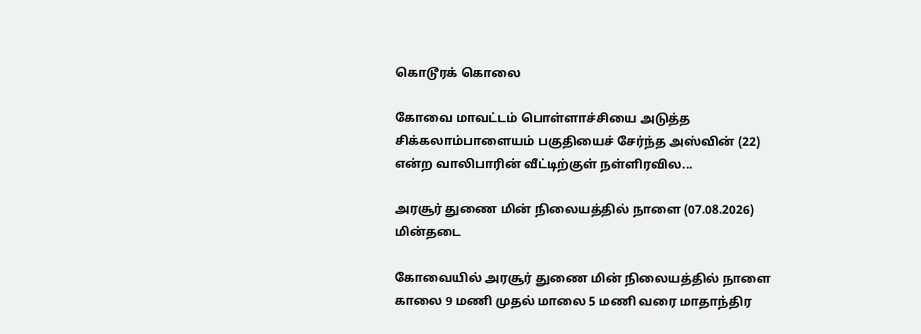கொடூரக் கொலை

கோவை மாவட்டம் பொள்ளாச்சியை அடுத்த சிக்கலாம்பாளையம் பகுதியைச் சேர்ந்த அஸ்வின் (22) என்ற வாலிபாரின் வீட்டிற்குள் நள்ளிரவில...

அரசூர் துணை மின் நிலையத்தில் நாளை (07.08.2026) மின்தடை

கோவையில் அரசூர் துணை மின் நிலையத்தில் நாளை காலை 9 மணி முதல் மாலை 5 மணி வரை மாதாந்திர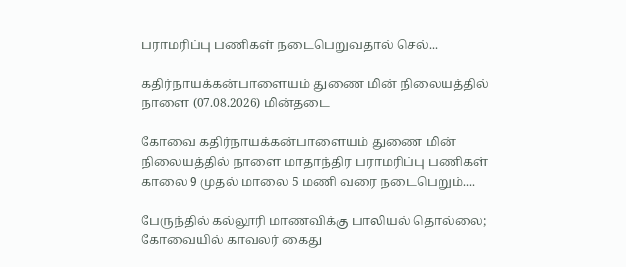பராமரிப்பு பணிகள் நடைபெறுவதால் செல்...

கதிர்நாயக்கன்பாளையம் துணை மின் நிலையத்தில் நாளை (07.08.2026) மின்தடை

கோவை கதிர்நாயக்கன்பாளையம் துணை மின் நிலையத்தில் நாளை மாதாந்திர பராமரிப்பு பணிகள் காலை 9 முதல் மாலை 5 மணி வரை நடைபெறும்....

பேருந்தில் கல்லூரி மாணவிக்கு பாலியல் தொல்லை; கோவையில் காவலர் கைது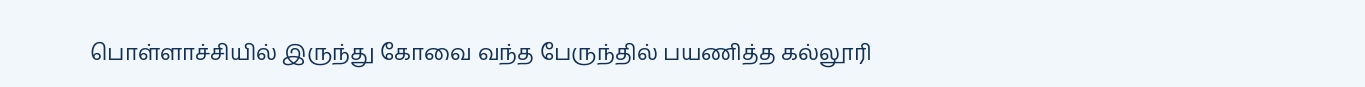பொள்ளாச்சியில் இருந்து கோவை வந்த பேருந்தில் பயணித்த கல்லூரி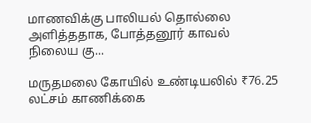மாணவிக்கு பாலியல் தொல்லை அளித்ததாக, போத்தனூர் காவல் நிலைய கு...

மருதமலை கோயில் உண்டியலில் ₹76.25 லட்சம் காணிக்கை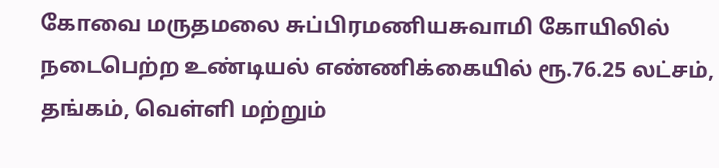கோவை மருதமலை சுப்பிரமணியசுவாமி கோயிலில் நடைபெற்ற உண்டியல் எண்ணிக்கையில் ரூ.76.25 லட்சம், தங்கம், வெள்ளி மற்றும்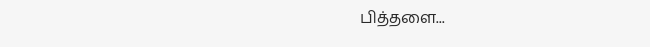பித்தளை...